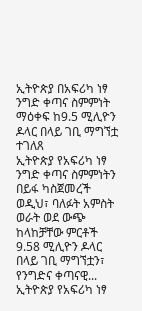ኢትዮጵያ በአፍሪካ ነፃ ንግድ ቀጣና ስምምነት ማዕቀፍ ከ9.5 ሚሊዮን ዶላር በላይ ገቢ ማግኘቷ ተገለጸ
ኢትዮጵያ የአፍሪካ ነፃ ንግድ ቀጣና ስምምነትን በይፋ ካስጀመረች ወዲህ፣ ባለፉት አምስት ወራት ወደ ውጭ ከላከቻቸው ምርቶች 9.58 ሚሊዮን ዶላር በላይ ገቢ ማግኘቷን፣ የንግድና ቀጣናዊ...
ኢትዮጵያ የአፍሪካ ነፃ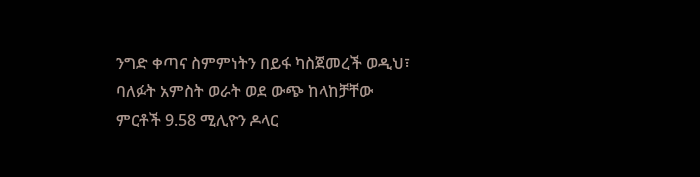ንግድ ቀጣና ስምምነትን በይፋ ካስጀመረች ወዲህ፣ ባለፉት አምስት ወራት ወደ ውጭ ከላከቻቸው ምርቶች 9.58 ሚሊዮን ዶላር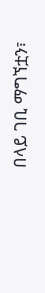በላይ ገቢ ማግኘቷን፣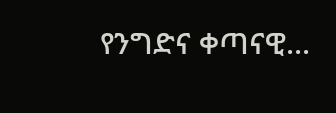የንግድና ቀጣናዊ...